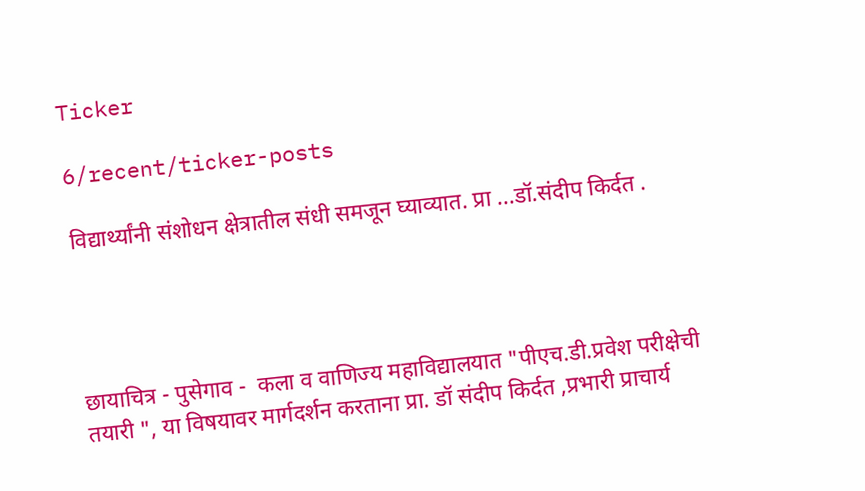Ticker

6/recent/ticker-posts

विद्यार्थ्यांनी संशोधन क्षेत्रातील संधी समजून घ्याव्यात. प्रा ...डॉ.संदीप किर्दत .




छायाचित्र - पुसेगाव -  कला व वाणिज्य महाविद्यालयात "पीएच.डी.प्रवेश परीक्षेची तयारी ", या विषयावर मार्गदर्शन करताना प्रा. डॉ संदीप किर्दत ,प्रभारी प्राचार्य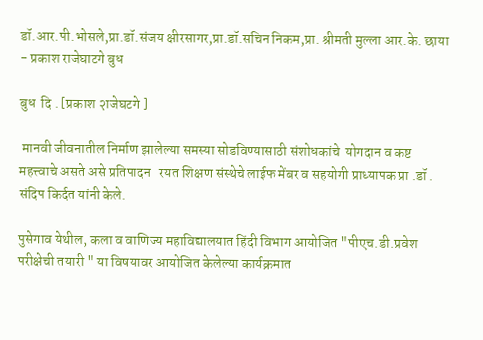डॉ.आर.पी.भोसले,प्रा.डॉ.संजय क्षीरसागर,प्रा.डॉ.सचिन निकम,प्रा. श्रीमती मुल्ला आर.के. छाया - प्रकाश राजेघाटगे बुध

बुध  दि . [प्रकाश २ाजेघटगे ]

 मानवी जीवनातील निर्माण झालेल्या समस्या सोडविण्यासाठी संशोधकांचे  योगदान व कष्ट महत्त्वाचे असते असे प्रतिपादन   रयत शिक्षण संस्थेचे लाईफ मेंबर व सहयोगी प्राध्यापक प्रा .डॉ . संदिप किर्दत यांनी केले.

पुसेगाव येथील, कला व वाणिज्य महाविद्यालयात हिंदी विभाग आयोजित "पीएच.डी.प्रवेश परीक्षेची तयारी " या विषयावर आयोजित केलेल्या कार्यक्रमात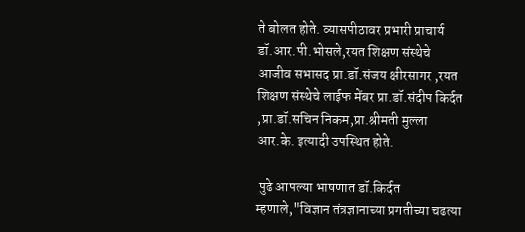ते बोलत होते. व्यासपीठावर प्रभारी प्राचार्य डॉ.आर.पी.भोसले,रयत शिक्षण संस्थेचे आजीव सभासद प्रा.डॉ.संजय क्षीरसागर ,रयत शिक्षण संस्थेचे लाईफ मेंबर प्रा.डॉ.संदीप किर्दत ,प्रा.डॉ.सचिन निकम,प्रा.श्रीमती मुल्ला आर.के. इत्यादी उपस्थित होते.

 पुढे आपल्या भाषणात डॉ.किर्दत म्हणाले,"विज्ञान तंत्रज्ञानाच्या प्रगतीच्या चढत्या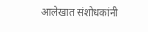आलेखात संशोधकांनी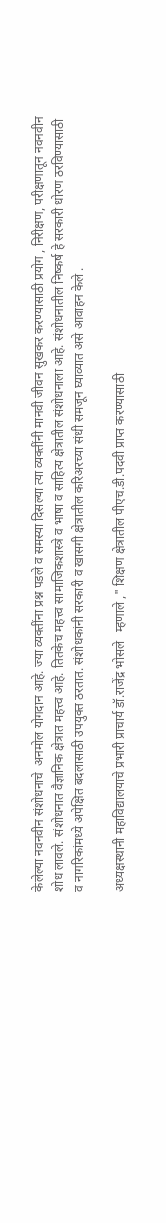केलेल्या नवनवीन संशोधनाचे  अनमोल योगदान आहे. ज्या व्यक्तींना प्रश्न पडले व समस्या दिसल्या त्या व्यक्तींनी मानवी जीवन सुखकर करण्यासाठी प्रयोग , निरीक्षण, परीक्षणातून नवनवीन शोध लावले. संशोधनात वैज्ञानिक क्षेत्रात महत्त्व आहे. तितकेच महत्त्व सामाजिकशास्त्रे व भाषा व साहित्य क्षेत्रातील संशोधनाला आहे. संशोधनातील निष्कर्ष हे सरकारी धोरण ठरविण्यासाठी व नागरिकांमध्ये अपेक्षित बदलासाठी उपयुक्त ठरतात. संशोधकांनी सरकारी व खासगी क्षेत्रातील करिअरच्या संधी समजून घ्याव्यात असे आवाहन केले .

अध्यक्षस्थानी महाविद्यालयाचे प्रभारी प्राचार्य डॉ.राजेंद्र भोसले   म्हणाले ," शिक्षण क्षेत्रातील पीएच.डी.पदवी प्राप्त करण्यासाठी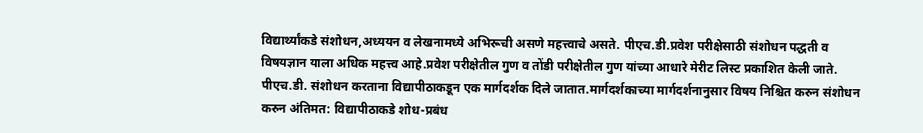विद्यार्थ्यांकडे संशोधन,अध्ययन व लेखनामध्ये अभिरूची असणे महत्त्वाचे असते. पीएच.डी.प्रवेश परीक्षेसाठी संशोधन पद्धती व विषयज्ञान याला अधिक महत्त्व आहे.प्रवेश परीक्षेतील गुण व तोंडी परीक्षेतील गुण यांच्या आधारे मेरीट लिस्ट प्रकाशित केली जाते. पीएच.डी. संशोधन करताना विद्यापीठाकडून एक मार्गदर्शक दिले जातात.मार्गदर्शकाच्या मार्गदर्शनानुसार विषय निश्चित करुन संशोधन करुन अंतिमत: विद्यापीठाकडे शोध-प्रबंध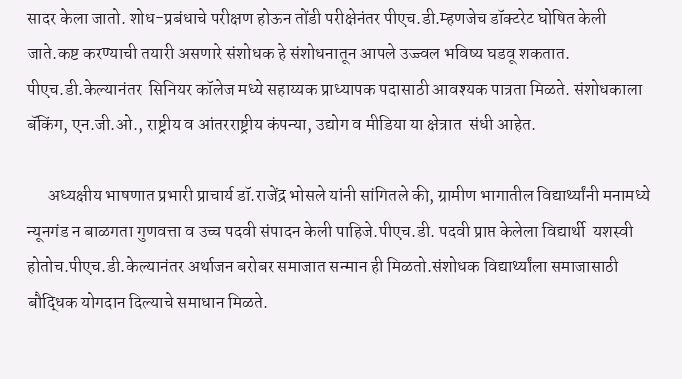सादर केला जातो. शोध-प्रबंधाचे परीक्षण होऊन तोंडी परीक्षेनंतर पीएच.डी.म्हणजेच डॉक्टरेट घोषित केली जाते.कष्ट करण्याची तयारी असणारे संशोधक हे संशोधनातून आपले उज्ज्वल भविष्य घडवू शकतात. पीएच.डी.केल्यानंतर  सिनियर कॉलेज मध्ये सहाय्यक प्राध्यापक पदासाठी आवश्यक पात्रता मिळते. संशोधकाला  बॅकिंग, एन.जी.ओ., राष्ट्रीय व आंतरराष्ट्रीय कंपन्या, उद्योग व मीडिया या क्षेत्रात  संधी आहेत.

      अध्यक्षीय भाषणात प्रभारी प्राचार्य डॉ.राजेंद्र भोसले यांनी सांगितले की, ग्रामीण भागातील विद्यार्थ्यांनी मनामध्ये न्यूनगंड न बाळगता गुणवत्ता व उच्च पदवी संपादन केली पाहिजे.पीएच.डी. पदवी प्राप्त केलेला विद्यार्थी  यशस्वी होतोच.पीएच.डी.केल्यानंतर अर्थाजन बरोबर समाजात सन्मान ही मिळतो.संशोधक विद्यार्थ्यांला समाजासाठी बौद्धिक योगदान दिल्याचे समाधान मिळते.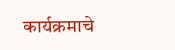कार्यक्रमाचे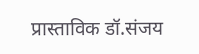प्रास्ताविक डॉ.संजय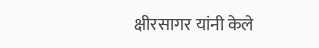क्षीरसागर यांनी केले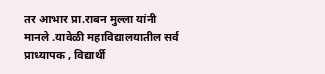तर आभार प्रा.राबन मुल्ला यांनी मानले .यावेळी महाविद्यालयातील सर्व प्राध्यापक , विद्यार्थी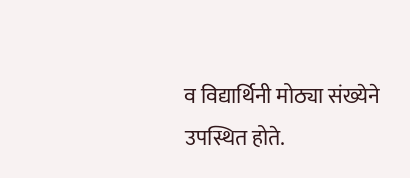व विद्यार्थिनी मोठ्या संख्येने उपस्थित होते.